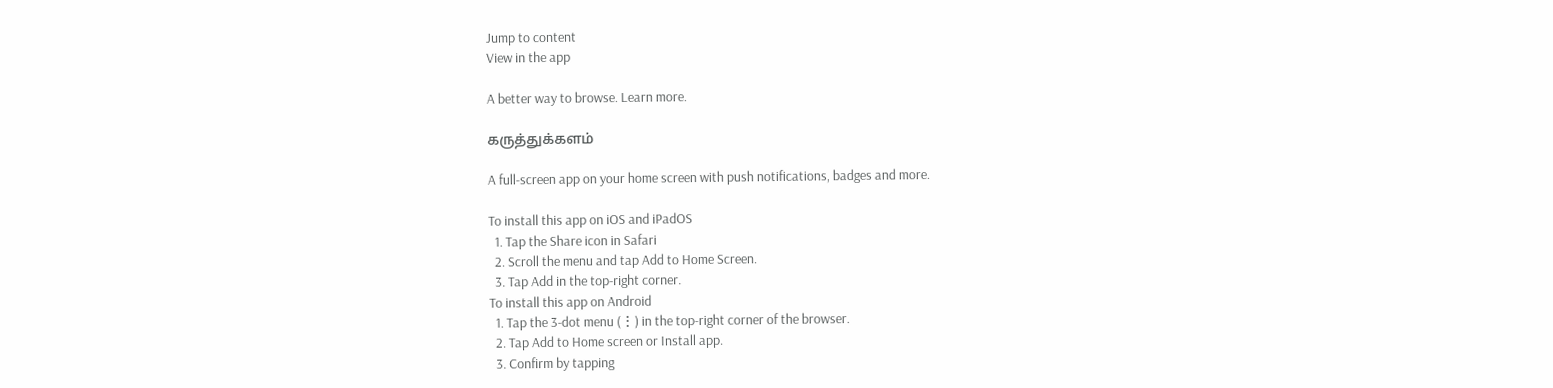Jump to content
View in the app

A better way to browse. Learn more.

கருத்துக்களம்

A full-screen app on your home screen with push notifications, badges and more.

To install this app on iOS and iPadOS
  1. Tap the Share icon in Safari
  2. Scroll the menu and tap Add to Home Screen.
  3. Tap Add in the top-right corner.
To install this app on Android
  1. Tap the 3-dot menu (⋮) in the top-right corner of the browser.
  2. Tap Add to Home screen or Install app.
  3. Confirm by tapping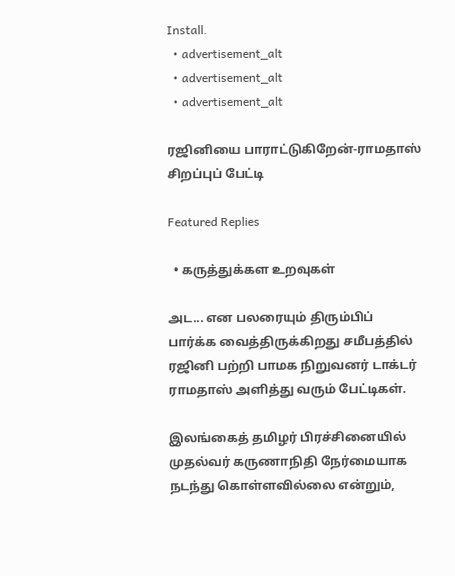Install.
  • advertisement_alt
  • advertisement_alt
  • advertisement_alt

ரஜினியை பாராட்டுகிறேன்-ராமதாஸ் சிறப்புப் பேட்டி

Featured Replies

  • கருத்துக்கள உறவுகள்

அட... என பலரையும் திரும்பிப் பார்க்க வைத்திருக்கிறது சமீபத்தில் ரஜினி பற்றி பாமக நிறுவனர் டாக்டர் ராமதாஸ் அளித்து வரும் பேட்டிகள்.

இலங்கைத் தமிழர் பிரச்சினையில் முதல்வர் கருணாநிதி நேர்மையாக நடந்து கொள்ளவில்லை என்றும்,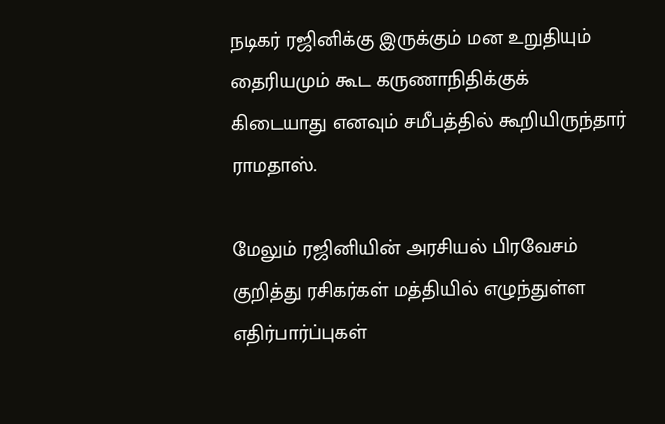நடிகர் ரஜினிக்கு இருக்கும் மன உறுதியும் தைரியமும் கூட கருணாநிதிக்குக் கிடையாது எனவும் சமீபத்தில் கூறியிருந்தார் ராமதாஸ்.

மேலும் ரஜினியின் அரசியல் பிரவேசம் குறித்து ரசிகர்கள் மத்தியில் எழுந்துள்ள எதிர்பார்ப்புகள்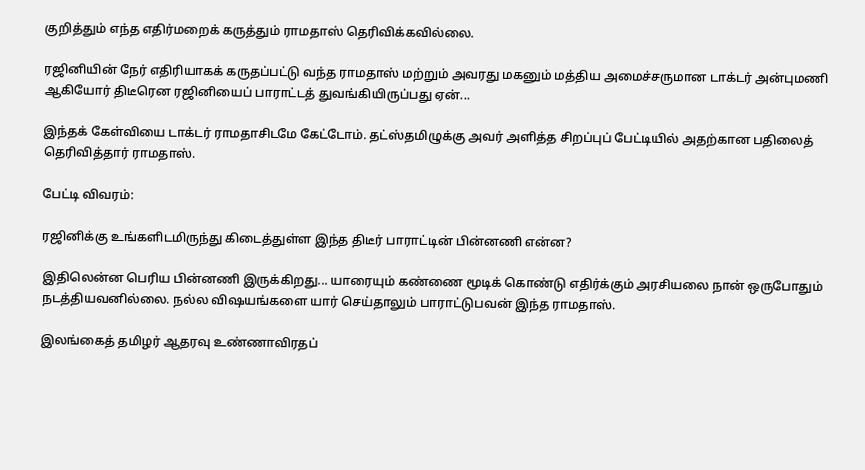குறித்தும் எந்த எதிர்மறைக் கருத்தும் ராமதாஸ் தெரிவிக்கவில்லை.

ரஜினியின் நேர் எதிரியாகக் கருதப்பட்டு வந்த ராமதாஸ் மற்றும் அவரது மகனும் மத்திய அமைச்சருமான டாக்டர் அன்புமணி ஆகியோர் திடீரென ரஜினியைப் பாராட்டத் துவங்கியிருப்பது ஏன்...

இந்தக் கேள்வியை டாக்டர் ராமதாசிடமே கேட்டோம். தட்ஸ்தமிழுக்கு அவர் அளித்த சிறப்புப் பேட்டியில் அதற்கான பதிலைத் தெரிவித்தார் ராமதாஸ்.

பேட்டி விவரம்:

ரஜினிக்கு உங்களிடமிருந்து கிடைத்துள்ள இந்த திடீர் பாராட்டின் பின்னணி என்ன?

இதிலென்ன பெரிய பின்னணி இருக்கிறது... யாரையும் கண்ணை மூடிக் கொண்டு எதிர்க்கும் அரசியலை நான் ஒருபோதும் நடத்தியவனில்லை. நல்ல விஷயங்களை யார் செய்தாலும் பாராட்டுபவன் இந்த ராமதாஸ்.

இலங்கைத் தமிழர் ஆதரவு உண்ணாவிரதப்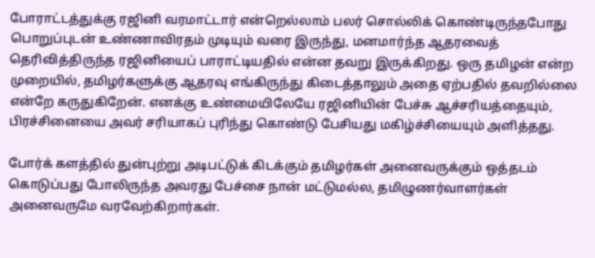போராட்டத்துக்கு ரஜினி வரமாட்டார் என்றெல்லாம் பலர் சொல்லிக் கொண்டிருந்தபோது பொறுப்புடன் உண்ணாவிரதம் முடியும் வரை இருந்து, மனமார்ந்த ஆதரவைத் தெரிவித்திருந்த ரஜினியைப் பாராட்டியதில் என்ன தவறு இருக்கிறது. ஒரு தமிழன் என்ற முறையில், தமிழர்களுக்கு ஆதரவு எங்கிருந்து கிடைத்தாலும் அதை ஏற்பதில் தவறில்லை என்றே கருதுகிறேன். எனக்கு உண்மையிலேயே ரஜினியின் பேச்சு ஆச்சரியத்தையும், பிரச்சினையை அவர் சரியாகப் புரிந்து கொண்டு பேசியது மகிழ்ச்சியையும் அளித்தது.

போர்க் களத்தில் துன்புற்று அடிபட்டுக் கிடக்கும் தமிழர்கள் அனைவருக்கும் ஒத்தடம் கொடுப்பது போலிருந்த அவரது பேச்சை நான் மட்டுமல்ல, தமிழுணர்வாளர்கள் அனைவருமே வரவேற்கிறார்கள்.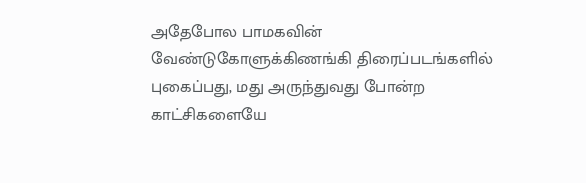அதேபோல பாமகவின் வேண்டுகோளுக்கிணங்கி திரைப்படங்களில் புகைப்பது, மது அருந்துவது போன்ற காட்சிகளையே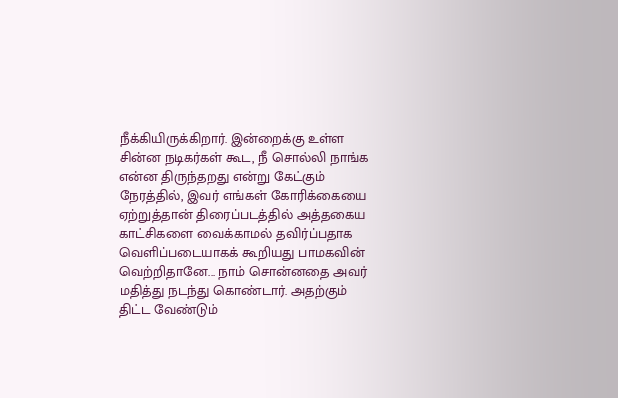நீக்கியிருக்கிறார். இன்றைக்கு உள்ள சின்ன நடிகர்கள் கூட, நீ சொல்லி நாங்க என்ன திருந்தறது என்று கேட்கும் நேரத்தில், இவர் எங்கள் கோரிக்கையை ஏற்றுத்தான் திரைப்படத்தில் அத்தகைய காட்சிகளை வைக்காமல் தவிர்ப்பதாக வெளிப்படையாகக் கூறியது பாமகவின் வெற்றிதானே... நாம் சொன்னதை அவர் மதித்து நடந்து கொண்டார். அதற்கும் திட்ட வேண்டும்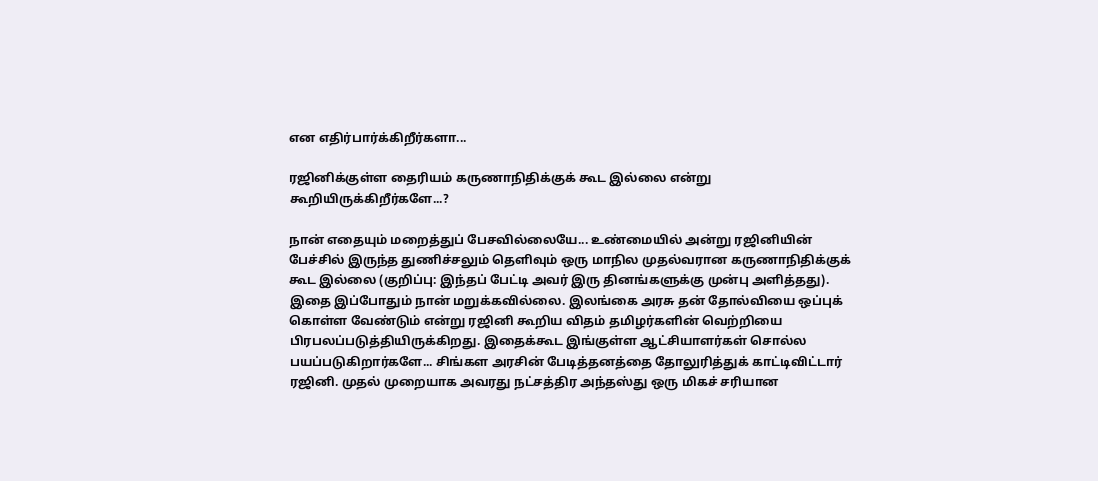என எதிர்பார்க்கிறீர்களா...

ரஜினிக்குள்ள தைரியம் கருணாநிதிக்குக் கூட இல்லை என்று கூறியிருக்கிறீர்களே...?

நான் எதையும் மறைத்துப் பேசவில்லையே... உண்மையில் அன்று ரஜினியின் பேச்சில் இருந்த துணிச்சலும் தெளிவும் ஒரு மாநில முதல்வரான கருணாநிதிக்குக் கூட இல்லை (குறிப்பு: இந்தப் பேட்டி அவர் இரு தினங்களுக்கு முன்பு அளித்தது). இதை இப்போதும் நான் மறுக்கவில்லை. இலங்கை அரசு தன் தோல்வியை ஒப்புக் கொள்ள வேண்டும் என்று ரஜினி கூறிய விதம் தமிழர்களின் வெற்றியை பிரபலப்படுத்தியிருக்கிறது. இதைக்கூட இங்குள்ள ஆட்சியாளர்கள் சொல்ல பயப்படுகிறார்களே... சிங்கள அரசின் பேடித்தனத்தை தோலுரித்துக் காட்டிவிட்டார் ரஜினி. முதல் முறையாக அவரது நட்சத்திர அந்தஸ்து ஒரு மிகச் சரியான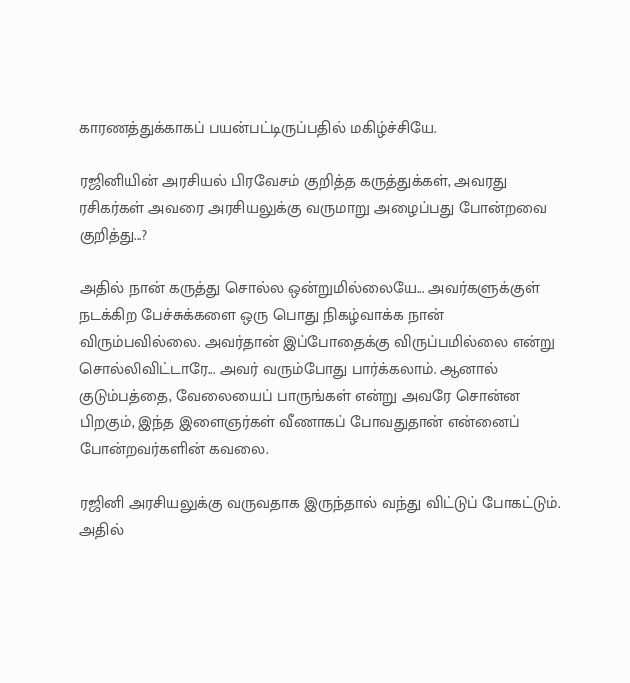காரணத்துக்காகப் பயன்பட்டிருப்பதில் மகிழ்ச்சியே.

ரஜினியின் அரசியல் பிரவேசம் குறித்த கருத்துக்கள், அவரது ரசிகர்கள் அவரை அரசியலுக்கு வருமாறு அழைப்பது போன்றவை குறித்து...?

அதில் நான் கருத்து சொல்ல ஒன்றுமில்லையே... அவர்களுக்குள் நடக்கிற பேச்சுக்களை ஒரு பொது நிகழ்வாக்க நான் விரும்பவில்லை. அவர்தான் இப்போதைக்கு விருப்பமில்லை என்று சொல்லிவிட்டாரே... அவர் வரும்போது பார்க்கலாம். ஆனால் குடும்பத்தை, வேலையைப் பாருங்கள் என்று அவரே சொன்ன பிறகும், இந்த இளைஞர்கள் வீணாகப் போவதுதான் என்னைப் போன்றவர்களின் கவலை.

ரஜினி அரசியலுக்கு வருவதாக இருந்தால் வந்து விட்டுப் போகட்டும். அதில்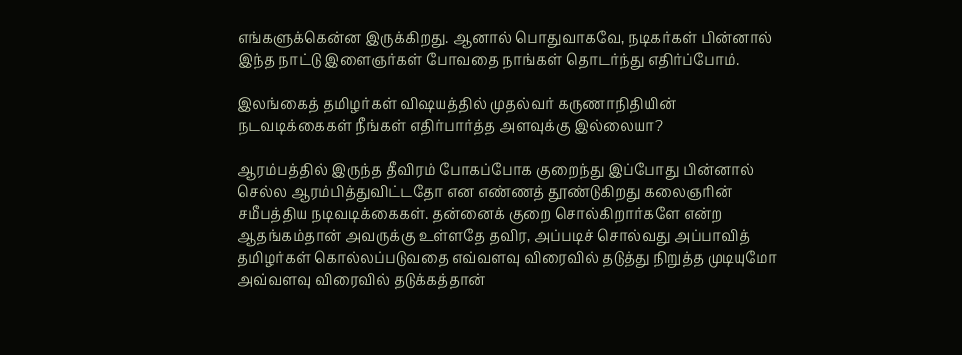எங்களுக்கென்ன இருக்கிறது. ஆனால் பொதுவாகவே, நடிகர்கள் பின்னால் இந்த நாட்டு இளைஞர்கள் போவதை நாங்கள் தொடர்ந்து எதிர்ப்போம்.

இலங்கைத் தமிழர்கள் விஷயத்தில் முதல்வர் கருணாநிதியின் நடவடிக்கைகள் நீங்கள் எதிர்பார்த்த அளவுக்கு இல்லையா?

ஆரம்பத்தில் இருந்த தீவிரம் போகப்போக குறைந்து இப்போது பின்னால் செல்ல ஆரம்பித்துவிட்டதோ என எண்ணத் தூண்டுகிறது கலைஞரின் சமீபத்திய நடிவடிக்கைகள். தன்னைக் குறை சொல்கிறார்களே என்ற ஆதங்கம்தான் அவருக்கு உள்ளதே தவிர, அப்படிச் சொல்வது அப்பாவித் தமிழர்கள் கொல்லப்படுவதை எவ்வளவு விரைவில் தடுத்து நிறுத்த முடியுமோ அவ்வளவு விரைவில் தடுக்கத்தான்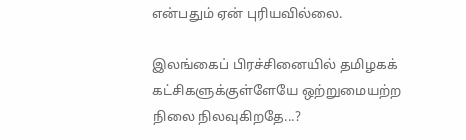என்பதும் ஏன் புரியவில்லை.

இலங்கைப் பிரச்சினையில் தமிழகக் கட்சிகளுக்குள்ளேயே ஒற்றுமையற்ற நிலை நிலவுகிறதே...?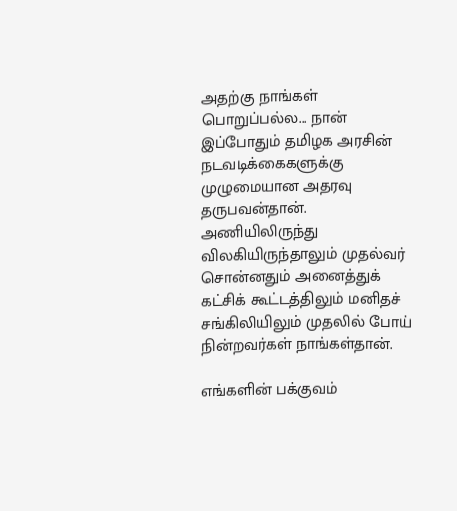அதற்கு நாங்கள் பொறுப்பல்ல... நான் இப்போதும் தமிழக அரசின் நடவடிக்கைகளுக்கு முழுமையான அதரவு தருபவன்தான். அணியிலிருந்து விலகியிருந்தாலும் முதல்வர் சொன்னதும் அனைத்துக் கட்சிக் கூட்டத்திலும் மனிதச் சங்கிலியிலும் முதலில் போய் நின்றவர்கள் நாங்கள்தான்.

எங்களின் பக்குவம்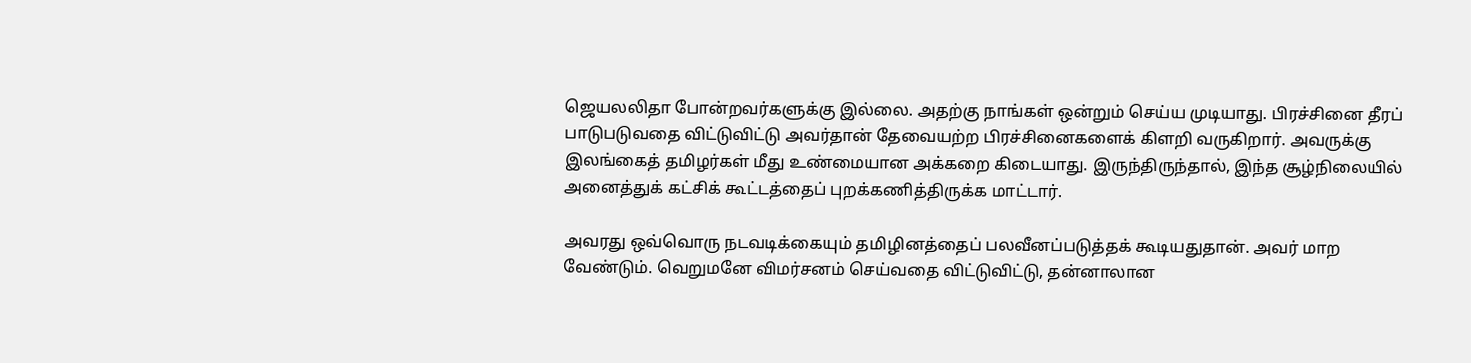ஜெயலலிதா போன்றவர்களுக்கு இல்லை. அதற்கு நாங்கள் ஒன்றும் செய்ய முடியாது. பிரச்சினை தீரப் பாடுபடுவதை விட்டுவிட்டு அவர்தான் தேவையற்ற பிரச்சினைகளைக் கிளறி வருகிறார். அவருக்கு இலங்கைத் தமிழர்கள் மீது உண்மையான அக்கறை கிடையாது. இருந்திருந்தால், இந்த சூழ்நிலையில் அனைத்துக் கட்சிக் கூட்டத்தைப் புறக்கணித்திருக்க மாட்டார்.

அவரது ஒவ்வொரு நடவடிக்கையும் தமிழினத்தைப் பலவீனப்படுத்தக் கூடியதுதான். அவர் மாற வேண்டும். வெறுமனே விமர்சனம் செய்வதை விட்டுவிட்டு, தன்னாலான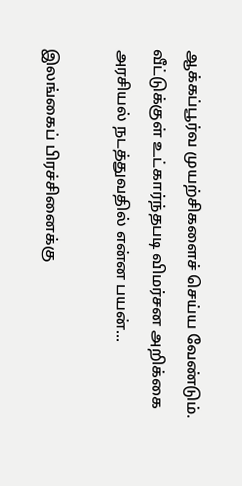ஆக்கப்பூர்வ முயற்சிகளைச் செய்ய வேண்டும். வீட்டுக்குள் உட்கார்ந்தபடி விமர்சன அறிக்கை அரசியல் நடத்துவதில் என்ன பயன்...

இலங்கைப் பிரச்சினைக்கு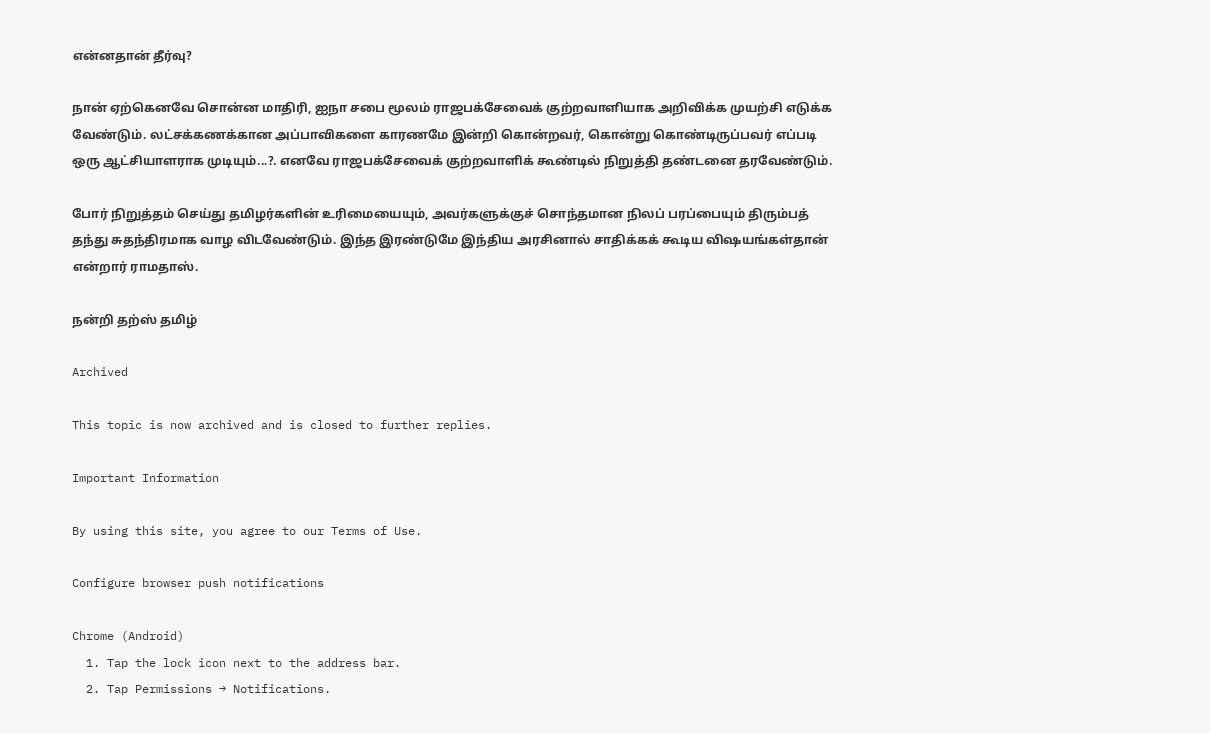என்னதான் தீர்வு?

நான் ஏற்கெனவே சொன்ன மாதிரி, ஐநா சபை மூலம் ராஜபக்சேவைக் குற்றவாளியாக அறிவிக்க முயற்சி எடுக்க வேண்டும். லட்சக்கணக்கான அப்பாவிகளை காரணமே இன்றி கொன்றவர், கொன்று கொண்டிருப்பவர் எப்படி ஒரு ஆட்சியாளராக முடியும்...?. எனவே ராஜபக்சேவைக் குற்றவாளிக் கூண்டில் நிறுத்தி தண்டனை தரவேண்டும்.

போர் நிறுத்தம் செய்து தமிழர்களின் உரிமையையும், அவர்களுக்குச் சொந்தமான நிலப் பரப்பையும் திரும்பத் தந்து சுதந்திரமாக வாழ விடவேண்டும். இந்த இரண்டுமே இந்திய அரசினால் சாதிக்கக் கூடிய விஷயங்கள்தான் என்றார் ராமதாஸ்.

நன்றி தற்ஸ் தமிழ்

Archived

This topic is now archived and is closed to further replies.

Important Information

By using this site, you agree to our Terms of Use.

Configure browser push notifications

Chrome (Android)
  1. Tap the lock icon next to the address bar.
  2. Tap Permissions → Notifications.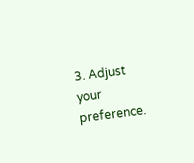3. Adjust your preference.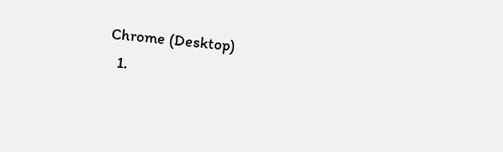Chrome (Desktop)
  1.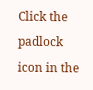Click the padlock icon in the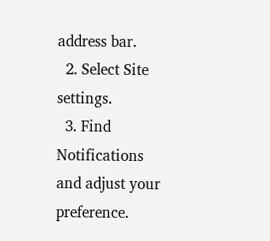address bar.
  2. Select Site settings.
  3. Find Notifications and adjust your preference.